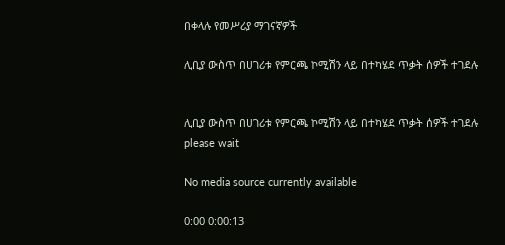በቀላሉ የመሥሪያ ማገናኛዎች

ሊቢያ ውስጥ በሀገሪቱ የምርጫ ኮሚሽን ላይ በተካሄደ ጥቃት ሰዎች ተገደሉ


ሊቢያ ውስጥ በሀገሪቱ የምርጫ ኮሚሽን ላይ በተካሄደ ጥቃት ሰዎች ተገደሉ
please wait

No media source currently available

0:00 0:00:13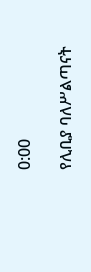0:00

የሊቢያ ባለሥልጣናት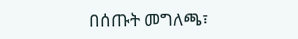በሰጡት መግለጫ፣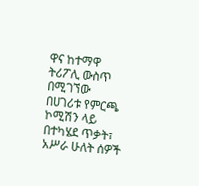ዋና ከተማዋ ትሪፖሊ ውስጥ በሚገኘው በሀገሪቱ የምርጫ ኮሚሽን ላይ በተካሄደ ጥቃት፣ አሥራ ሁለት ሰዎች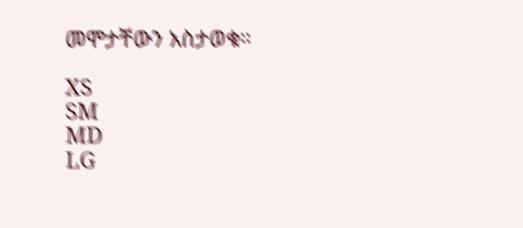መሞታቸውን አስታወቁ።

XS
SM
MD
LG